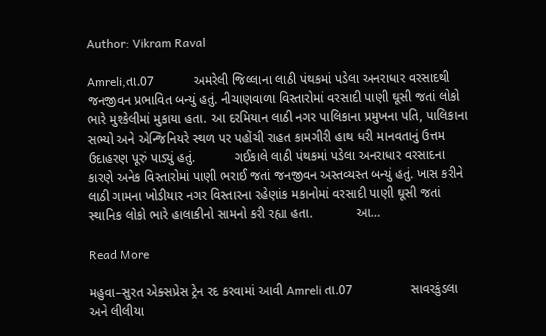Author: Vikram Raval

Amreli,તા.07           અમરેલી જિલ્લાના લાઠી પંથકમાં પડેલા અનરાધાર વરસાદથી જનજીવન પ્રભાવિત બન્યું હતું. નીચાણવાળા વિસ્તારોમાં વરસાદી પાણી ઘૂસી જતાં લોકો ભારે મુશ્કેલીમાં મુકાયા હતા. આ દરમિયાન લાઠી નગર પાલિકાના પ્રમુખના પતિ, પાલિકાના સભ્યો અને એન્જિનિયરે સ્થળ પર પહોંચી રાહત કામગીરી હાથ ધરી માનવતાનું ઉત્તમ ઉદાહરણ પૂરું પાડ્યું હતું.           ગઈકાલે લાઠી પંથકમાં પડેલા અનરાધાર વરસાદના કારણે અનેક વિસ્તારોમાં પાણી ભરાઈ જતાં જનજીવન અસ્તવ્યસ્ત બન્યું હતું. ખાસ કરીને લાઠી ગામના ખોડીયાર નગર વિસ્તારના રહેણાંક મકાનોમાં વરસાદી પાણી ઘૂસી જતાં સ્થાનિક લોકો ભારે હાલાકીનો સામનો કરી રહ્યા હતા.            આ…

Read More

મહુવા–સુરત એક્સપ્રેસ ટ્રેન રદ કરવામાં આવી Amreli તા.07                સાવરકુંડલા અને લીલીયા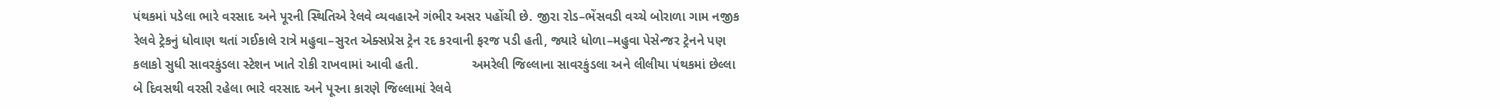પંથકમાં પડેલા ભારે વરસાદ અને પૂરની સ્થિતિએ રેલવે વ્યવહારને ગંભીર અસર પહોંચી છે. જીરા રોડ–ભેંસવડી વચ્ચે બોરાળા ગામ નજીક રેલવે ટ્રેકનું ધોવાણ થતાં ગઈકાલે રાત્રે મહુવા–સુરત એક્સપ્રેસ ટ્રેન રદ કરવાની ફરજ પડી હતી, જ્યારે ધોળા–મહુવા પેસેન્જર ટ્રેનને પણ કલાકો સુધી સાવરકુંડલા સ્ટેશન ખાતે રોકી રાખવામાં આવી હતી.               અમરેલી જિલ્લાના સાવરકુંડલા અને લીલીયા પંથકમાં છેલ્લા બે દિવસથી વરસી રહેલા ભારે વરસાદ અને પૂરના કારણે જિલ્લામાં રેલવે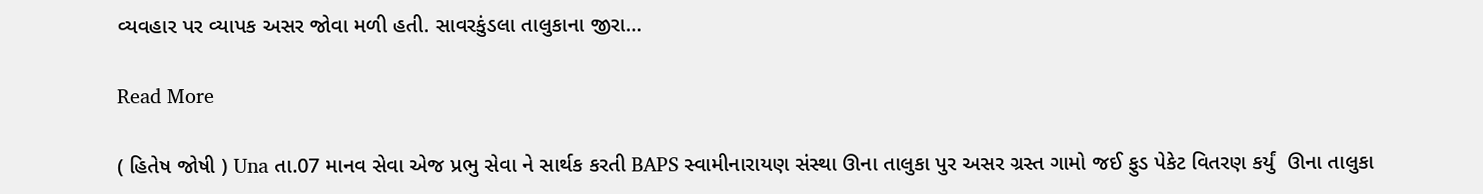વ્યવહાર પર વ્યાપક અસર જોવા મળી હતી. સાવરકુંડલા તાલુકાના જીરા…

Read More

( હિતેષ જોષી ) Una તા.07 માનવ સેવા એજ પ્રભુ સેવા ને સાર્થક કરતી BAPS સ્વામીનારાયણ સંસ્થા ઊના તાલુકા પુર અસર ગ્રસ્ત ગામો જઈ ફુડ પેકેટ વિતરણ કર્યું  ઊના તાલુકા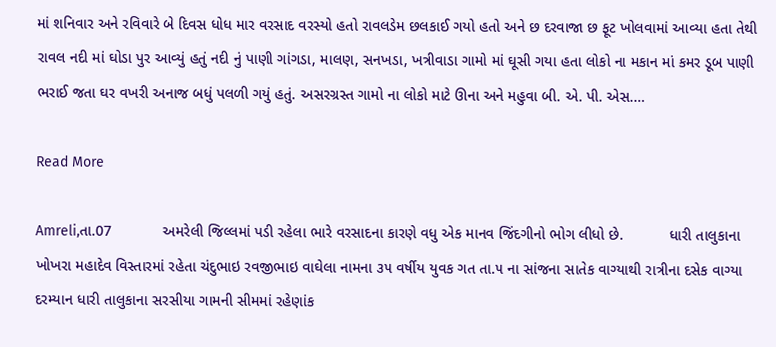માં શનિવાર અને રવિવારે બે દિવસ ધોધ માર વરસાદ વરસ્યો હતો રાવલડેમ છલકાઈ ગયો હતો અને છ દરવાજા છ ફૂટ ખોલવામાં આવ્યા હતા તેથી રાવલ નદી માં ઘોડા પુર આવ્યું હતું નદી નું પાણી ગાંગડા, માલણ, સનખડા, ખત્રીવાડા ગામો માં ઘૂસી ગયા હતા લોકો ના મકાન માં કમર ડૂબ પાણી ભરાઈ જતા ઘર વખરી અનાજ બધું પલળી ગયું હતું. અસરગ્રસ્ત ગામો ના લોકો માટે ઊના અને મહુવા બી. એ. પી. એસ.…

Read More

Amreli,તા.07            અમરેલી જિલ્લમાં પડી રહેલા ભારે વરસાદના કારણે વધુ એક માનવ જિંદગીનો ભોગ લીધો છે.           ધારી તાલુકાના ખોખરા મહાદેવ વિસ્તારમાં રહેતા ચંદુભાઇ રવજીભાઇ વાઘેલા નામના ૩૫ વર્ષીય યુવક ગત તા.૫ ના સાંજના સાતેક વાગ્યાથી રાત્રીના દસેક વાગ્યા દરમ્યાન ધારી તાલુકાના સરસીયા ગામની સીમમાં રહેણાંક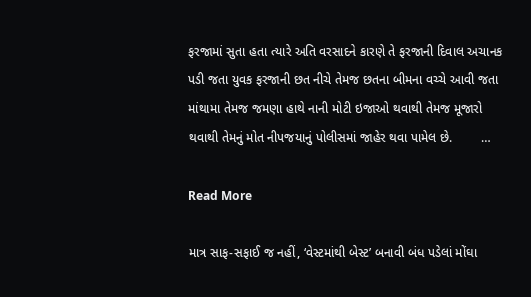ફરજામાં સુતા હતા ત્યારે અતિ વરસાદને કારણે તે ફરજાની દિવાલ અચાનક પડી જતા યુવક ફરજાની છત નીચે તેમજ છતના બીમના વચ્ચે આવી જતા માંથામા તેમજ જમણા હાથે નાની મોટી ઇજાઓ થવાથી તેમજ મૂજારો થવાથી તેમનું મોત નીપજયાનું પોલીસમાં જાહેર થવા પામેલ છે.        …

Read More

માત્ર સાફ-સફાઈ જ નહીં, ‘વેસ્ટમાંથી બેસ્ટ’ બનાવી બંધ પડેલાં મોંઘા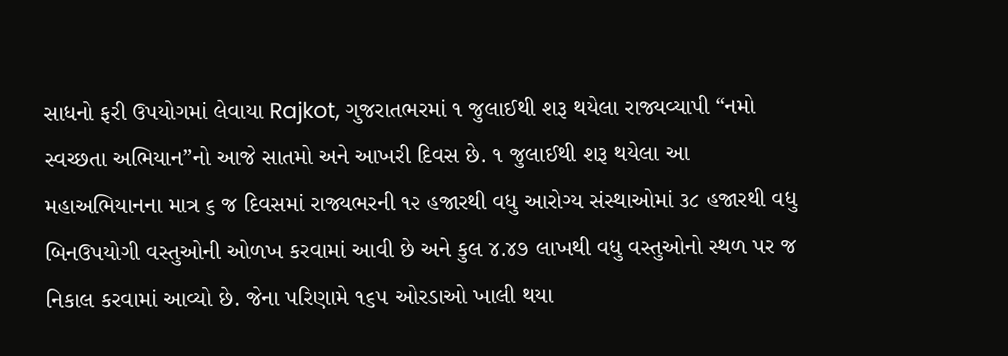સાધનો ફરી ઉપયોગમાં લેવાયા Rajkot, ગુજરાતભરમાં ૧ જુલાઈથી શરૂ થયેલા રાજ્યવ્યાપી “નમો સ્વચ્છતા અભિયાન”નો આજે સાતમો અને આખરી દિવસ છે. ૧ જુલાઈથી શરૂ થયેલા આ મહાઅભિયાનના માત્ર ૬ જ દિવસમાં રાજ્યભરની ૧૨ હજારથી વધુ આરોગ્ય સંસ્થાઓમાં ૩૮ હજારથી વધુ બિનઉપયોગી વસ્તુઓની ઓળખ કરવામાં આવી છે અને કુલ ૪.૪૭ લાખથી વધુ વસ્તુઓનો સ્થળ પર જ નિકાલ કરવામાં આવ્યો છે. જેના પરિણામે ૧૬૫ ઓરડાઓ ખાલી થયા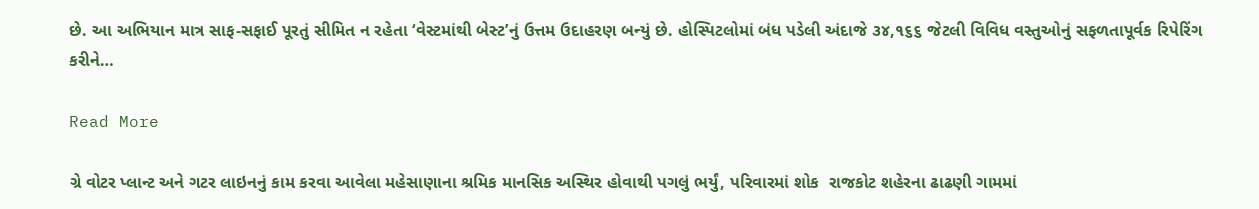છે. આ અભિયાન માત્ર સાફ-સફાઈ પૂરતું સીમિત ન રહેતા ‘વેસ્ટમાંથી બેસ્ટ’નું ઉત્તમ ઉદાહરણ બન્યું છે. હોસ્પિટલોમાં બંધ પડેલી અંદાજે ૩૪,૧૬૬ જેટલી વિવિધ વસ્તુઓનું સફળતાપૂર્વક રિપેરિંગ કરીને…

Read More

ગ્રે વોટર પ્લાન્ટ અને ગટર લાઇનનું કામ કરવા આવેલા મહેસાણાના શ્રમિક માનસિક અસ્થિર હોવાથી પગલું ભર્યું, પરિવારમાં શોક  રાજકોટ શહેરના ઢાઢણી ગામમાં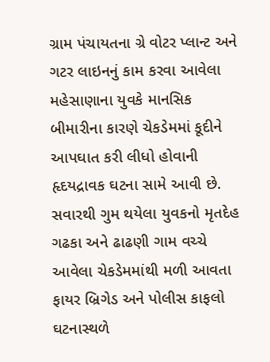ગ્રામ પંચાયતના ગ્રે વોટર પ્લાન્ટ અને ગટર લાઇનનું કામ કરવા આવેલા મહેસાણાના યુવકે માનસિક બીમારીના કારણે ચેકડેમમાં કૂદીને આપઘાત કરી લીધો હોવાની હૃદયદ્રાવક ઘટના સામે આવી છે. સવારથી ગુમ થયેલા યુવકનો મૃતદેહ ગઢકા અને ઢાઢણી ગામ વચ્ચે આવેલા ચેકડેમમાંથી મળી આવતા ફાયર બ્રિગેડ અને પોલીસ કાફલો ઘટનાસ્થળે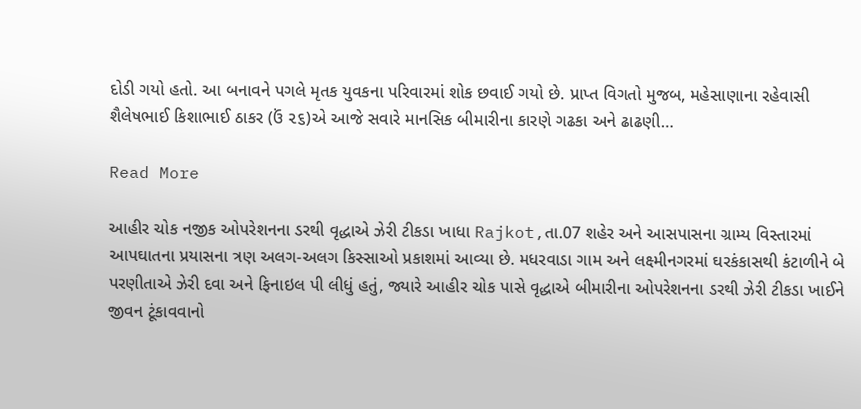દોડી ગયો હતો. આ બનાવને પગલે મૃતક યુવકના પરિવારમાં શોક છવાઈ ગયો છે. પ્રાપ્ત વિગતો મુજબ, મહેસાણાના રહેવાસી શૈલેષભાઈ કિશાભાઈ ઠાકર (ઉં ૨૬)એ આજે સવારે માનસિક બીમારીના કારણે ગઢકા અને ઢાઢણી…

Read More

આહીર ચોક નજીક ઓપરેશનના ડરથી વૃદ્ધાએ ઝેરી ટીકડા ખાધા Rajkot,તા.07 શહેર અને આસપાસના ગ્રામ્ય વિસ્તારમાં આપઘાતના પ્રયાસના ત્રણ અલગ-અલગ કિસ્સાઓ પ્રકાશમાં આવ્યા છે. મધરવાડા ગામ અને લક્ષ્મીનગરમાં ઘરકંકાસથી કંટાળીને બે પરણીતાએ ઝેરી દવા અને ફિનાઇલ પી લીધું હતું, જ્યારે આહીર ચોક પાસે વૃદ્ધાએ બીમારીના ઓપરેશનના ડરથી ઝેરી ટીકડા ખાઈને જીવન ટૂંકાવવાનો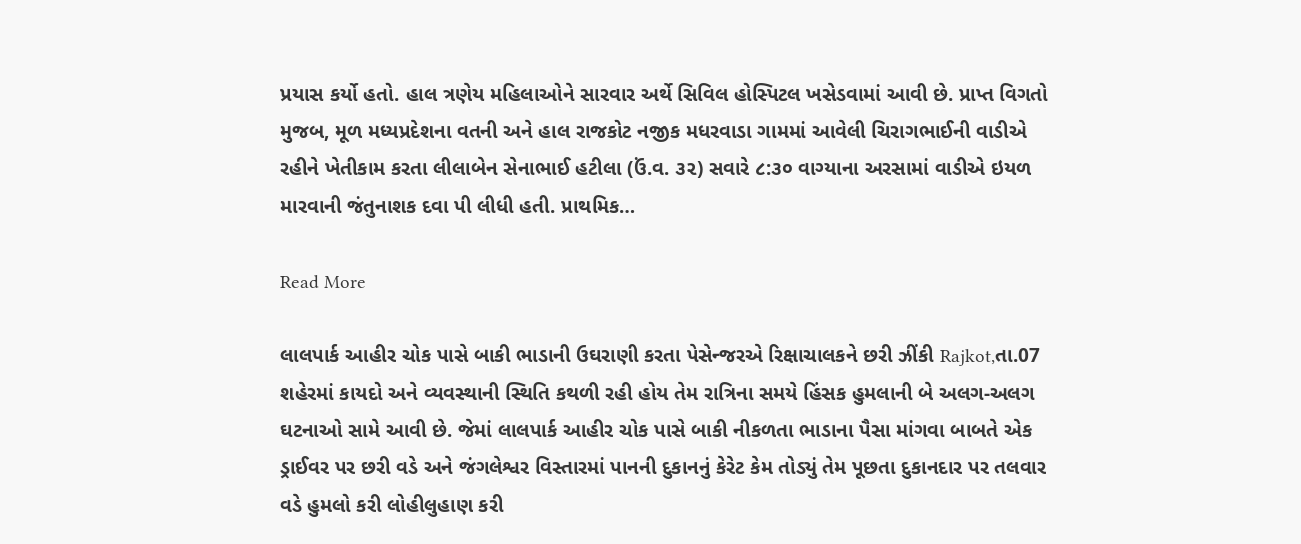પ્રયાસ કર્યો હતો. હાલ ત્રણેય મહિલાઓને સારવાર અર્થે સિવિલ હોસ્પિટલ ખસેડવામાં આવી છે. પ્રાપ્ત વિગતો મુજબ, મૂળ મધ્યપ્રદેશના વતની અને હાલ રાજકોટ નજીક મધરવાડા ગામમાં આવેલી ચિરાગભાઈની વાડીએ રહીને ખેતીકામ કરતા લીલાબેન સેનાભાઈ હટીલા (ઉં.વ. ૩૨) સવારે ૮:૩૦ વાગ્યાના અરસામાં વાડીએ ઇયળ મારવાની જંતુનાશક દવા પી લીધી હતી. પ્રાથમિક…

Read More

લાલપાર્ક આહીર ચોક પાસે બાકી ભાડાની ઉઘરાણી કરતા પેસેન્જરએ રિક્ષાચાલકને છરી ઝીંકી Rajkot,તા.07 શહેરમાં કાયદો અને વ્યવસ્થાની સ્થિતિ કથળી રહી હોય તેમ રાત્રિના સમયે હિંસક હુમલાની બે અલગ-અલગ ઘટનાઓ સામે આવી છે. જેમાં લાલપાર્ક આહીર ચોક પાસે બાકી નીકળતા ભાડાના પૈસા માંગવા બાબતે એક ડ્રાઈવર પર છરી વડે અને જંગલેશ્વર વિસ્તારમાં પાનની દુકાનનું કેરેટ કેમ તોડ્યું તેમ પૂછતા દુકાનદાર પર તલવાર વડે હુમલો કરી લોહીલુહાણ કરી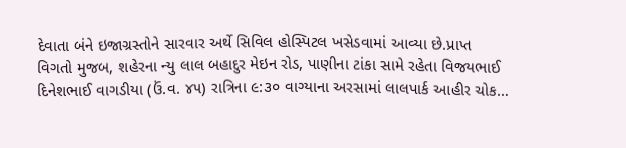દેવાતા બંને ઇજાગ્રસ્તોને સારવાર અર્થે સિવિલ હોસ્પિટલ ખસેડવામાં આવ્યા છે.પ્રાપ્ત વિગતો મુજબ, શહેરના ન્યુ લાલ બહાદુર મેઇન રોડ, પાણીના ટાંકા સામે રહેતા વિજયભાઈ દિનેશભાઈ વાગડીયા (ઉં.વ. ૪૫) રાત્રિના ૯:૩૦ વાગ્યાના અરસામાં લાલપાર્ક આહીર ચોક…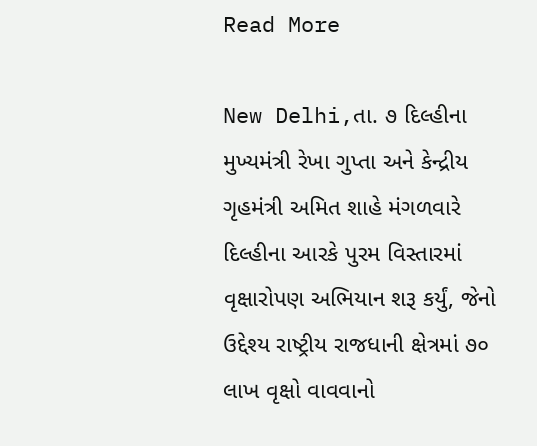Read More

New Delhi,તા. ૭ દિલ્હીના મુખ્યમંત્રી રેખા ગુપ્તા અને કેન્દ્રીય ગૃહમંત્રી અમિત શાહે મંગળવારે દિલ્હીના આરકે પુરમ વિસ્તારમાં વૃક્ષારોપણ અભિયાન શરૂ કર્યું, જેનો ઉદ્દેશ્ય રાષ્ટ્રીય રાજધાની ક્ષેત્રમાં ૭૦ લાખ વૃક્ષો વાવવાનો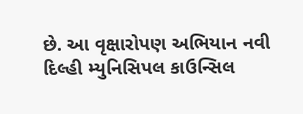છે. આ વૃક્ષારોપણ અભિયાન નવી દિલ્હી મ્યુનિસિપલ કાઉન્સિલ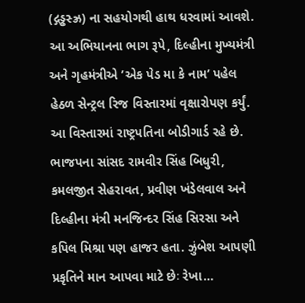(દ્ગડ્ઢસ્ઝ્ર) ના સહયોગથી હાથ ધરવામાં આવશે. આ અભિયાનના ભાગ રૂપે, દિલ્હીના મુખ્યમંત્રી અને ગૃહમંત્રીએ ’એક પેડ મા કે નામ’ પહેલ હેઠળ સેન્ટ્રલ રિજ વિસ્તારમાં વૃક્ષારોપણ કર્યું. આ વિસ્તારમાં રાષ્ટ્રપતિના બોડીગાર્ડ રહે છે. ભાજપના સાંસદ રામવીર સિંહ બિધુરી, કમલજીત સેહરાવત, પ્રવીણ ખંડેલવાલ અને દિલ્હીના મંત્રી મનજિન્દર સિંહ સિરસા અને કપિલ મિશ્રા પણ હાજર હતા. ઝુંબેશ આપણી પ્રકૃતિને માન આપવા માટે છેઃ રેખા…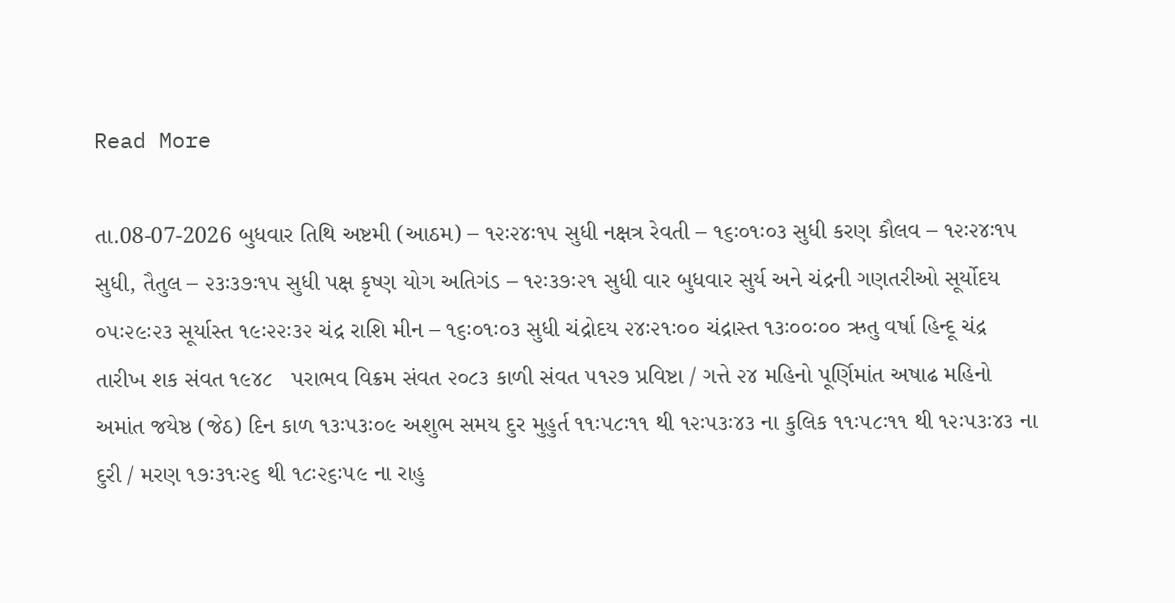Read More

તા.08-07-2026 બુધવાર તિથિ અષ્ટમી (આઠમ) – ૧૨ઃ૨૪ઃ૧૫ સુધી નક્ષત્ર રેવતી – ૧૬ઃ૦૧ઃ૦૩ સુધી કરણ કૌલવ – ૧૨ઃ૨૪ઃ૧૫ સુધી, તૈતુલ – ૨૩ઃ૩૭ઃ૧૫ સુધી પક્ષ કૃષ્ણ યોગ અતિગંડ – ૧૨ઃ૩૭ઃ૨૧ સુધી વાર બુધવાર સુર્ય અને ચંદ્રની ગણતરીઓ સૂર્યોદય ૦૫ઃ૨૯ઃ૨૩ સૂર્યાસ્ત ૧૯ઃ૨૨ઃ૩૨ ચંદ્ર રાશિ મીન – ૧૬ઃ૦૧ઃ૦૩ સુધી ચંદ્રોદય ૨૪ઃ૨૧ઃ૦૦ ચંદ્રાસ્ત ૧૩ઃ૦૦ઃ૦૦ ઋતુ વર્ષા હિન્દૂ ચંદ્ર તારીખ શક સંવત ૧૯૪૮   પરાભવ વિક્રમ સંવત ૨૦૮૩ કાળી સંવત ૫૧૨૭ પ્રવિષ્ટા / ગત્તે ૨૪ મહિનો પૂર્ણિમાંત અષાઢ મહિનો અમાંત જયેષ્ઠ (જેઠ) દિન કાળ ૧૩ઃ૫૩ઃ૦૯ અશુભ સમય દુર મુહુર્ત ૧૧ઃ૫૮ઃ૧૧ થી ૧૨ઃ૫૩ઃ૪૩ ના કુલિક ૧૧ઃ૫૮ઃ૧૧ થી ૧૨ઃ૫૩ઃ૪૩ ના દુરી / મરણ ૧૭ઃ૩૧ઃ૨૬ થી ૧૮ઃ૨૬ઃ૫૯ ના રાહુ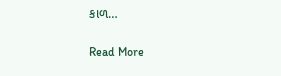કાળ…

Read More